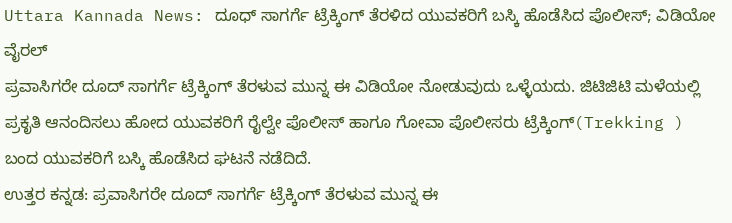Uttara Kannada News: ದೂಧ್ ಸಾಗರ್ಗೆ ಟ್ರೆಕ್ಕಿಂಗ್ ತೆರಳಿದ ಯುವಕರಿಗೆ ಬಸ್ಕಿ ಹೊಡೆಸಿದ ಪೊಲೀಸ್; ವಿಡಿಯೋ ವೈರಲ್
ಪ್ರವಾಸಿಗರೇ ದೂದ್ ಸಾಗರ್ಗೆ ಟ್ರೆಕ್ಕಿಂಗ್ ತೆರಳುವ ಮುನ್ನ ಈ ವಿಡಿಯೋ ನೋಡುವುದು ಒಳ್ಳೆಯದು. ಜಿಟಿಜಿಟಿ ಮಳೆಯಲ್ಲಿ ಪ್ರಕೃತಿ ಆನಂದಿಸಲು ಹೋದ ಯುವಕರಿಗೆ ರೈಲ್ವೇ ಪೊಲೀಸ್ ಹಾಗೂ ಗೋವಾ ಪೊಲೀಸರು ಟ್ರೆಕ್ಕಿಂಗ್(Trekking ) ಬಂದ ಯುವಕರಿಗೆ ಬಸ್ಕಿ ಹೊಡೆಸಿದ ಘಟನೆ ನಡೆದಿದೆ.
ಉತ್ತರ ಕನ್ನಡ: ಪ್ರವಾಸಿಗರೇ ದೂದ್ ಸಾಗರ್ಗೆ ಟ್ರೆಕ್ಕಿಂಗ್ ತೆರಳುವ ಮುನ್ನ ಈ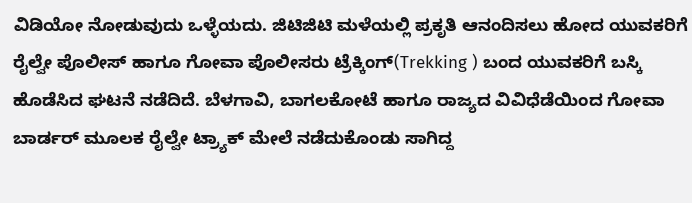ವಿಡಿಯೋ ನೋಡುವುದು ಒಳ್ಳೆಯದು. ಜಿಟಿಜಿಟಿ ಮಳೆಯಲ್ಲಿ ಪ್ರಕೃತಿ ಆನಂದಿಸಲು ಹೋದ ಯುವಕರಿಗೆ ರೈಲ್ವೇ ಪೊಲೀಸ್ ಹಾಗೂ ಗೋವಾ ಪೊಲೀಸರು ಟ್ರೆಕ್ಕಿಂಗ್(Trekking ) ಬಂದ ಯುವಕರಿಗೆ ಬಸ್ಕಿ ಹೊಡೆಸಿದ ಘಟನೆ ನಡೆದಿದೆ. ಬೆಳಗಾವಿ, ಬಾಗಲಕೋಟೆ ಹಾಗೂ ರಾಜ್ಯದ ವಿವಿಧೆಡೆಯಿಂದ ಗೋವಾ ಬಾರ್ಡರ್ ಮೂಲಕ ರೈಲ್ವೇ ಟ್ರ್ಯಾಕ್ ಮೇಲೆ ನಡೆದುಕೊಂಡು ಸಾಗಿದ್ದ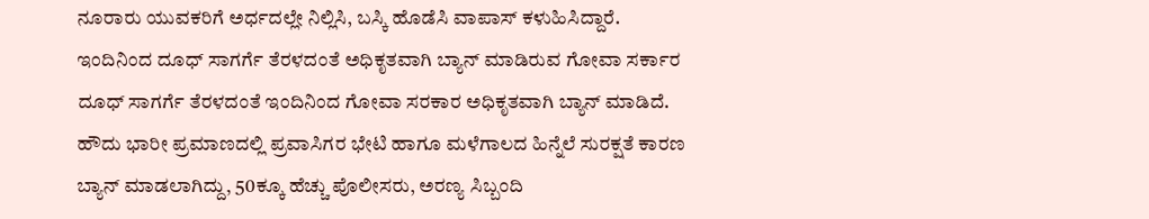ನೂರಾರು ಯುವಕರಿಗೆ ಅರ್ಧದಲ್ಲೇ ನಿಲ್ಲಿಸಿ, ಬಸ್ಕಿ ಹೊಡೆಸಿ ವಾಪಾಸ್ ಕಳುಹಿಸಿದ್ದಾರೆ.
ಇಂದಿನಿಂದ ದೂಧ್ ಸಾಗರ್ಗೆ ತೆರಳದಂತೆ ಅಧಿಕೃತವಾಗಿ ಬ್ಯಾನ್ ಮಾಡಿರುವ ಗೋವಾ ಸರ್ಕಾರ
ದೂಧ್ ಸಾಗರ್ಗೆ ತೆರಳದಂತೆ ಇಂದಿನಿಂದ ಗೋವಾ ಸರಕಾರ ಅಧಿಕೃತವಾಗಿ ಬ್ಯಾನ್ ಮಾಡಿದೆ. ಹೌದು ಭಾರೀ ಪ್ರಮಾಣದಲ್ಲಿ ಪ್ರವಾಸಿಗರ ಭೇಟಿ ಹಾಗೂ ಮಳೆಗಾಲದ ಹಿನ್ನೆಲೆ ಸುರಕ್ಷತೆ ಕಾರಣ ಬ್ಯಾನ್ ಮಾಡಲಾಗಿದ್ದು, 50ಕ್ಕೂ ಹೆಚ್ಚು ಪೊಲೀಸರು, ಅರಣ್ಯ ಸಿಬ್ಬಂದಿ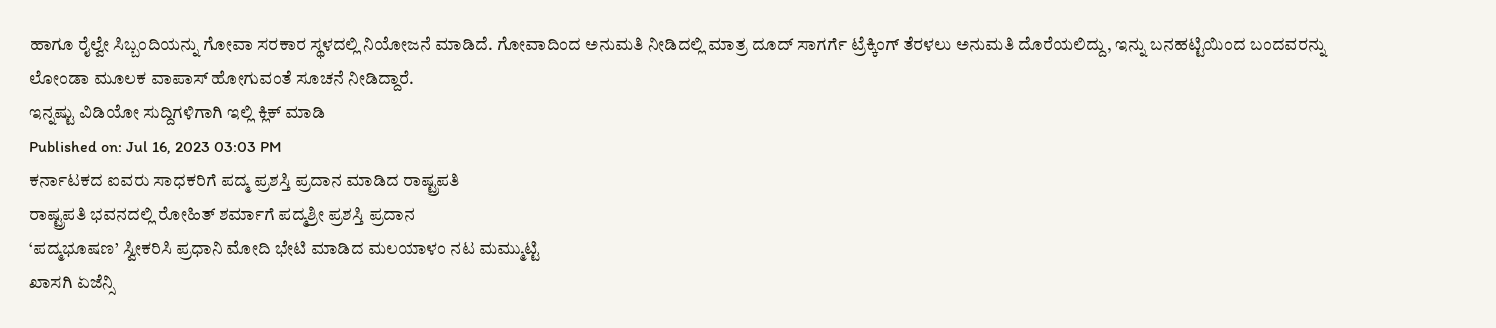ಹಾಗೂ ರೈಲ್ವೇ ಸಿಬ್ಬಂದಿಯನ್ನು ಗೋವಾ ಸರಕಾರ ಸ್ಥಳದಲ್ಲಿ ನಿಯೋಜನೆ ಮಾಡಿದೆ. ಗೋವಾದಿಂದ ಅನುಮತಿ ನೀಡಿದಲ್ಲಿ ಮಾತ್ರ ದೂದ್ ಸಾಗರ್ಗೆ ಟ್ರೆಕ್ಕಿಂಗ್ ತೆರಳಲು ಅನುಮತಿ ದೊರೆಯಲಿದ್ದು, ಇನ್ನು ಬನಹಟ್ಟಿಯಿಂದ ಬಂದವರನ್ನು ಲೋಂಡಾ ಮೂಲಕ ವಾಪಾಸ್ ಹೋಗುವಂತೆ ಸೂಚನೆ ನೀಡಿದ್ದಾರೆ.
ಇನ್ನಷ್ಟು ವಿಡಿಯೋ ಸುದ್ದಿಗಳಿಗಾಗಿ ಇಲ್ಲಿ ಕ್ಲಿಕ್ ಮಾಡಿ
Published on: Jul 16, 2023 03:03 PM
ಕರ್ನಾಟಕದ ಐವರು ಸಾಧಕರಿಗೆ ಪದ್ಮ ಪ್ರಶಸ್ತಿ ಪ್ರದಾನ ಮಾಡಿದ ರಾಷ್ಟ್ರಪತಿ
ರಾಷ್ಟ್ರಪತಿ ಭವನದಲ್ಲಿ ರೋಹಿತ್ ಶರ್ಮಾಗೆ ಪದ್ಮಶ್ರೀ ಪ್ರಶಸ್ತಿ ಪ್ರದಾನ
‘ಪದ್ಮಭೂಷಣ’ ಸ್ವೀಕರಿಸಿ ಪ್ರಧಾನಿ ಮೋದಿ ಭೇಟಿ ಮಾಡಿದ ಮಲಯಾಳಂ ನಟ ಮಮ್ಮುಟ್ಟಿ
ಖಾಸಗಿ ಏಜೆನ್ಸಿ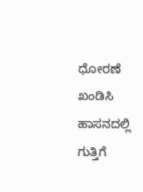ಧೋರಣೆ ಖಂಡಿಸಿ ಹಾಸನದಲ್ಲಿ ಗುತ್ತಿಗೆ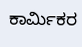ಕಾರ್ಮಿಕರ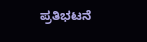ಪ್ರತಿಭಟನೆ